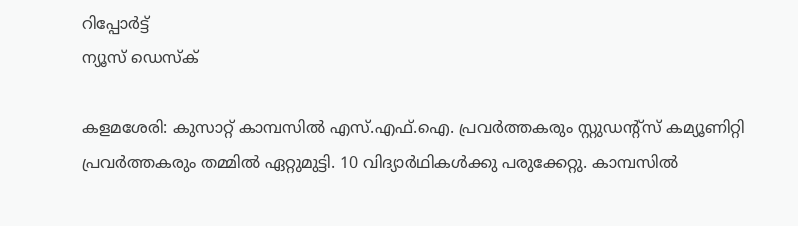റിപ്പോര്‍ട്ട്
ന്യൂസ് ഡെസ്ക്

കളമശേരി: കുസാറ്റ് കാമ്പസില്‍ എസ്.എഫ്.ഐ. പ്രവര്‍ത്തകരും സ്റ്റുഡന്റ്‌സ് കമ്യൂണിറ്റി പ്രവര്‍ത്തകരും തമ്മില്‍ ഏറ്റുമുട്ടി. 10 വിദ്യാര്‍ഥികള്‍ക്കു പരുക്കേറ്റു. കാമ്പസില്‍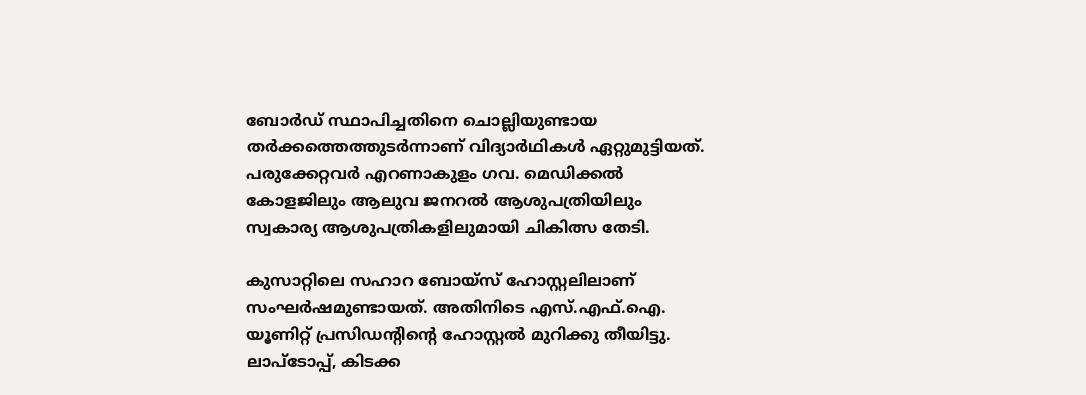ബോര്‍ഡ് സ്ഥാപിച്ചതിനെ ചൊല്ലിയുണ്ടായ തര്‍ക്കത്തെത്തുടര്‍ന്നാണ് വിദ്യാര്‍ഥികള്‍ ഏറ്റുമുട്ടിയത്. പരുക്കേറ്റവര്‍ എറണാകുളം ഗവ. മെഡിക്കല്‍ കോളജിലും ആലുവ ജനറല്‍ ആശുപത്രിയിലും സ്വകാര്യ ആശുപത്രികളിലുമായി ചികിത്സ തേടി.

കുസാറ്റിലെ സഹാറ ബോയ്‌സ് ഹോസ്റ്റലിലാണ് സംഘര്‍ഷമുണ്ടായത്. അതിനിടെ എസ്.എഫ്.ഐ. യൂണിറ്റ് പ്രസിഡന്റിന്റെ ഹോസ്റ്റല്‍ മുറിക്കു തീയിട്ടു. ലാപ്‌ടോപ്പ്, കിടക്ക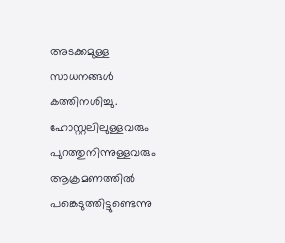അടക്കമുള്ള സാധനങ്ങള്‍ കത്തിനശിച്ചു. ഹോസ്റ്റലിലുള്ളവരും പുറത്തുനിന്നുള്ളവരും ആക്രമണത്തില്‍ പങ്കെടുത്തിട്ടുണ്ടെന്നു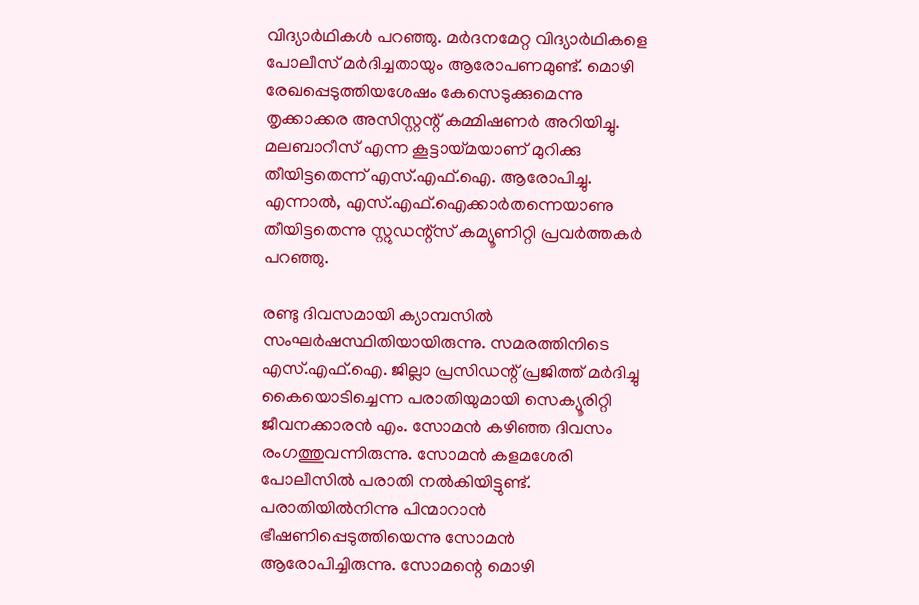വിദ്യാര്‍ഥികള്‍ പറഞ്ഞു. മര്‍ദനമേറ്റ വിദ്യാര്‍ഥികളെ പോലീസ് മര്‍ദിച്ചതായും ആരോപണമുണ്ട്. മൊഴി രേഖപ്പെടുത്തിയശേഷം കേസെടുക്കുമെന്നു തൃക്കാക്കര അസിസ്റ്റന്റ് കമ്മിഷണര്‍ അറിയിച്ചു. മലബാറീസ് എന്ന കൂട്ടായ്മയാണ് മുറിക്കു തീയിട്ടതെന്ന് എസ്.എഫ്.ഐ. ആരോപിച്ചു. എന്നാല്‍, എസ്.എഫ്.ഐക്കാര്‍തന്നെയാണു തീയിട്ടതെന്നു സ്റ്റുഡന്റ്‌സ് കമ്യൂണിറ്റി പ്രവര്‍ത്തകര്‍ പറഞ്ഞു.

രണ്ടു ദിവസമായി ക്യാമ്പസില്‍ സംഘര്‍ഷസ്ഥിതിയായിരുന്നു. സമരത്തിനിടെ എസ്.എഫ്.ഐ. ജില്ലാ പ്രസിഡന്റ് പ്രജിത്ത് മര്‍ദിച്ചു കൈയൊടിച്ചെന്ന പരാതിയുമായി സെക്യൂരിറ്റി ജീവനക്കാരന്‍ എം. സോമന്‍ കഴിഞ്ഞ ദിവസം രംഗത്തുവന്നിരുന്നു. സോമന്‍ കളമശേരി പോലീസില്‍ പരാതി നല്‍കിയിട്ടുണ്ട്. പരാതിയില്‍നിന്നു പിന്മാറാന്‍ ഭീഷണിപ്പെടുത്തിയെന്നു സോമന്‍ ആരോപിച്ചിരുന്നു. സോമന്റെ മൊഴി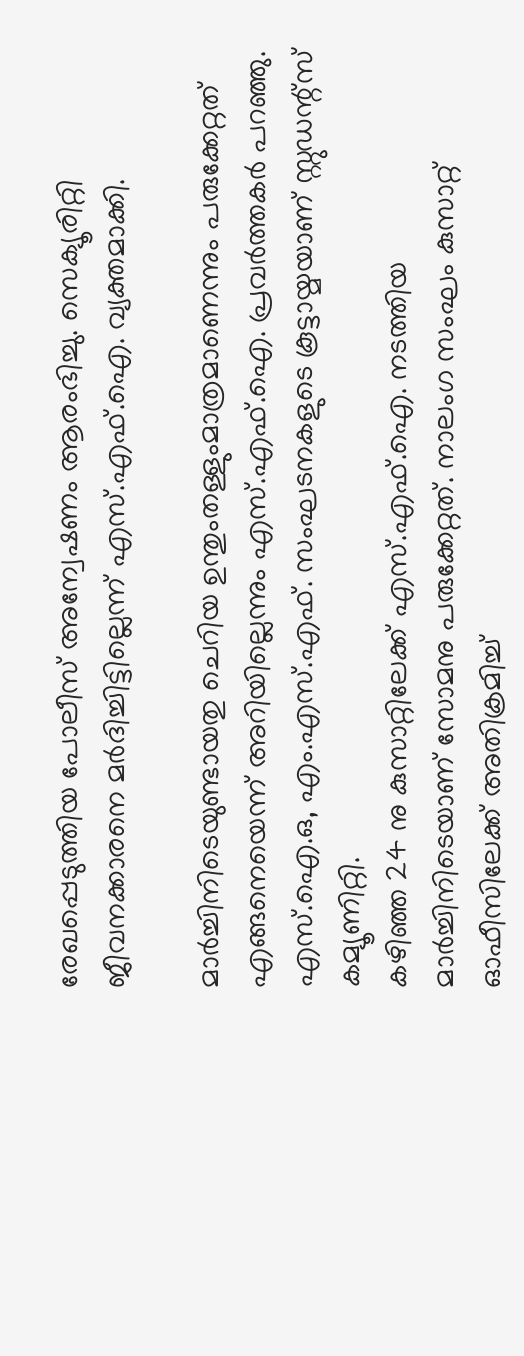രേഖപ്പെടുത്തിയ പോലീസ് അന്വേഷണം ആരംഭിച്ചു. സെക്യൂരിറ്റി ജീവനക്കാരനെ മര്‍ദിച്ചിട്ടില്ലെന്ന് എസ്.എഫ്.ഐ. വ്യക്തമാക്കി.

മാര്‍ച്ചിനിടെയുണ്ടായതു ചെറിയ ഉന്തുംതള്ളുംമാത്രമാണെന്നും പരുക്കേറ്റത് എങ്ങനെയെന്ന് അറിയില്ലെന്നും എസ്.എഫ്.ഐ. പ്രവര്‍ത്തകര്‍ പറഞ്ഞു. എസ്.ഐ.ഒ, എം.എസ്.എഫ്. സംഘടനകളുടെ കൂട്ടായ്മയാണ് സ്റ്റുഡന്റ്‌സ് കമ്യൂണിറ്റി.
കഴിഞ്ഞ 24 നു കുസാറ്റിലേക്ക് എസ്.എഫ്.ഐ. നടത്തിയ മാര്‍ച്ചിനിടെയാണ് സോമനു പരുക്കേറ്റത്. നാലംഗ സംഘം കുസാറ്റ് ഓഫീസിലേക്ക് അതിക്രമിച്ച്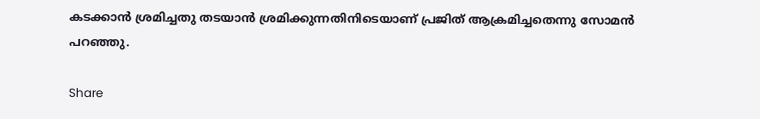കടക്കാന്‍ ശ്രമിച്ചതു തടയാന്‍ ശ്രമിക്കുന്നതിനിടെയാണ് പ്രജിത് ആക്രമിച്ചതെന്നു സോമന്‍ പറഞ്ഞു.

Share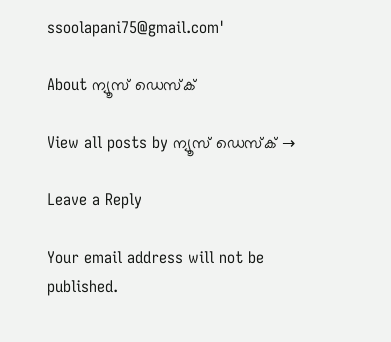ssoolapani75@gmail.com'

About ന്യൂസ് ഡെസ്ക്

View all posts by ന്യൂസ് ഡെസ്ക് →

Leave a Reply

Your email address will not be published.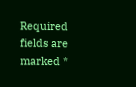Required fields are marked *